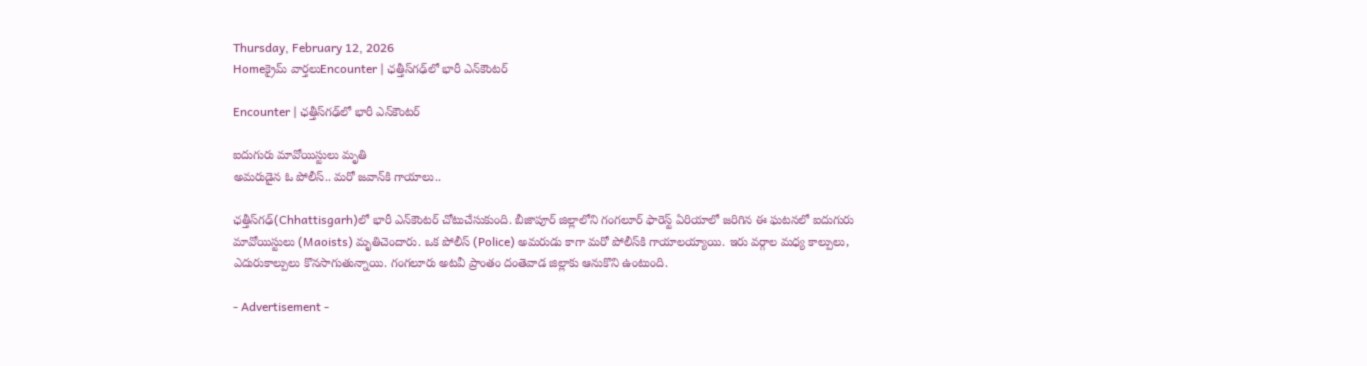Thursday, February 12, 2026
Homeక్రైమ్ వార్తలుEncounter | ఛత్తీస్‌గఢ్‌లో భారీ ఎన్‌కౌంటర్

Encounter | ఛత్తీస్‌గఢ్‌లో భారీ ఎన్‌కౌంటర్

ఐదుగురు మావోయిస్టులు మృతి
అమరుడైన ఓ పోలీస్.. మరో జవాన్‌కి గాయాలు..

ఛత్తీస్‌గఢ్‌(Chhattisgarh)లో భారీ ఎన్‌కౌంటర్ చోటుచేసుకుంది. బీజాపూర్ జిల్లాలోని గంగలూర్ ఫారెస్ట్ ఏరియాలో జరిగిన ఈ ఘటనలో ఐదుగురు మావోయిస్టులు (Maoists) మృతిచెందారు. ఒక పోలీస్ (Police) అమరుడు కాగా మరో పోలీస్‌కి గాయాలయ్యాయి. ఇరు వర్గాల మధ్య కాల్పులు, ఎదురుకాల్పులు కొనసాగుతున్నాయి. గంగలూరు అటవీ ప్రాంతం దంతెవాడ జిల్లాకు ఆనుకొని ఉంటుంది.

- Advertisement -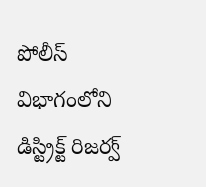పోలీస్ విభాగంలోని డిస్ట్రిక్ట్ రిజర్వ్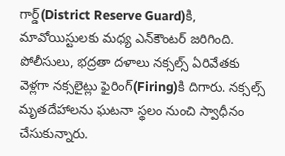గార్డ్‌(District Reserve Guard)కి, మావోయిస్టులకు మధ్య ఎన్‌కౌంటర్ జరిగింది. పోలీసులు, భద్రతా దళాలు నక్సల్స్ ఏరివేతకు వెళ్లగా నక్సలైట్లు ఫైరింగ్‌(Firing)కి దిగారు. నక్సల్స్ మృతదేహాలను ఘటనా స్థలం నుంచి స్వాధీనం చేసుకున్నారు.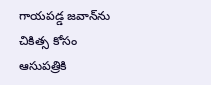గాయపడ్డ జవాన్‌ను చికిత్స కోసం ఆసుపత్రికి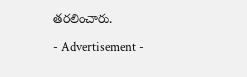తరలించారు.

- Advertisement -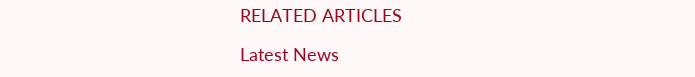RELATED ARTICLES

Latest News